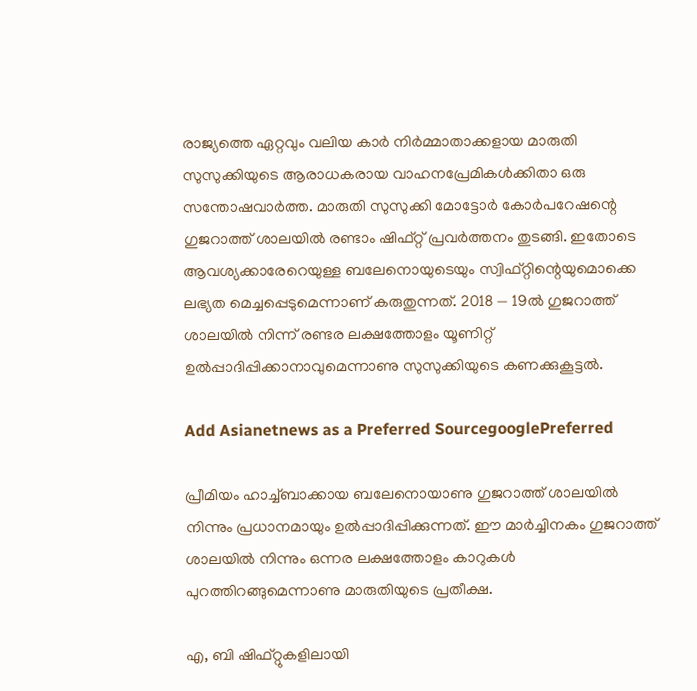രാജ്യത്തെ ഏറ്റവും വലിയ കാര്‍ നിര്‍മ്മാതാക്കളായ മാരുതി സുസുക്കിയുടെ ആരാധകരായ വാഹനപ്രേമികള്‍ക്കിതാ ഒരു സന്തോഷവാര്‍ത്ത. മാരുതി സുസുക്കി മോട്ടോർ കോർപറേഷന്റെ ഗുജറാത്ത് ശാലയിൽ രണ്ടാം ഷിഫ്റ്റ് പ്രവർത്തനം തുടങ്ങി. ഇതോടെ ആവശ്യക്കാരേറെയുള്ള ബലേനൊയുടെയും സ്വിഫ്റ്റിന്റെയുമൊക്കെ ലഭ്യത മെച്ചപ്പെടുമെന്നാണ് കരുതുന്നത്. 2018 — 19ൽ ഗുജറാത്ത് ശാലയിൽ നിന്ന് രണ്ടര ലക്ഷത്തോളം യൂണിറ്റ് ഉൽപ്പാദിപ്പിക്കാനാവുമെന്നാണു സുസുക്കിയുടെ കണക്കുകൂട്ടൽ.

Add Asianetnews as a Preferred SourcegooglePreferred

പ്രീമിയം ഹാച്ച്ബാക്കായ ബലേനൊയാണു ഗുജറാത്ത് ശാലയിൽ നിന്നും പ്രധാനമായും ഉൽപ്പാദിപ്പിക്കുന്നത്. ഈ മാർച്ചിനകം ഗുജറാത്ത് ശാലയിൽ നിന്നും ഒന്നര ലക്ഷത്തോളം കാറുകൾ പുറത്തിറങ്ങുമെന്നാണു മാരുതിയുടെ പ്രതീക്ഷ.

എ, ബി ഷിഫ്റ്റുകളിലായി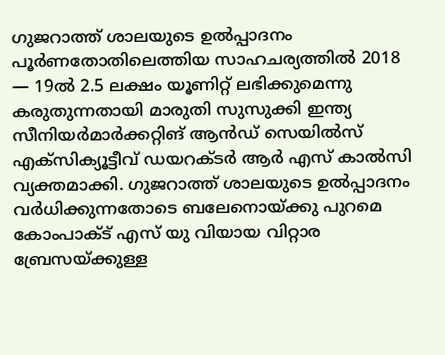ഗുജറാത്ത് ശാലയുടെ ഉൽപ്പാദനം പൂർണതോതിലെത്തിയ സാഹചര്യത്തിൽ 2018 — 19ൽ 2.5 ലക്ഷം യൂണിറ്റ് ലഭിക്കുമെന്നു കരുതുന്നതായി മാരുതി സുസുക്കി ഇന്ത്യ സീനിയര്‍മാർക്കറ്റിങ് ആൻഡ് സെയിൽസ് എക്സിക്യൂട്ടീവ് ഡയറക്ടർ ആർ എസ് കാൽസി വ്യക്തമാക്കി. ഗുജറാത്ത് ശാലയുടെ ഉൽപ്പാദനം വർധിക്കുന്നതോടെ ബലേനൊയ്ക്കു പുറമെ കോംപാക്ട് എസ് യു വിയായ വിറ്റാര ബ്രേസയ്ക്കുള്ള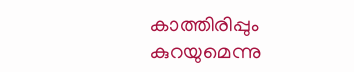കാത്തിരിപ്പും കുറയുമെന്നു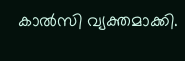കാൽസി വ്യക്തമാക്കി.